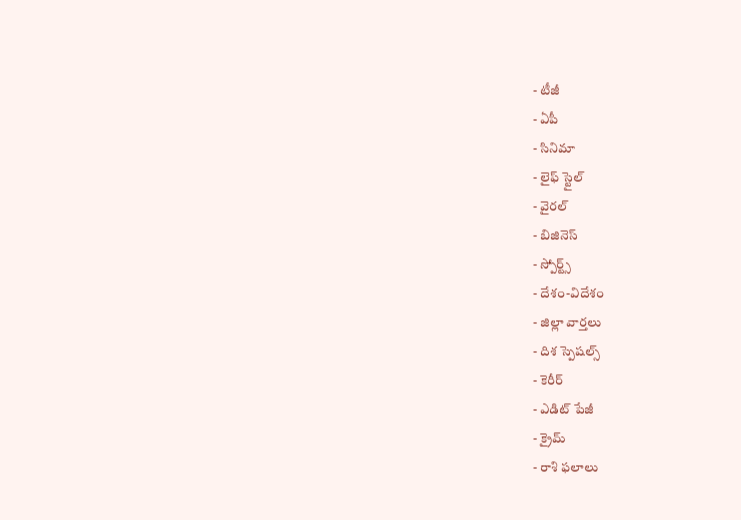- టీజీ
- ఏపీ
- సినిమా
- లైఫ్ స్టైల్
- వైరల్
- బిజినెస్
- స్పోర్ట్స్
- దేశం-విదేశం
- జిల్లా వార్తలు
- దిశ స్పెషల్స్
- కెరీర్
- ఎడిట్ పేజీ
- క్రైమ్
- రాశి ఫలాలు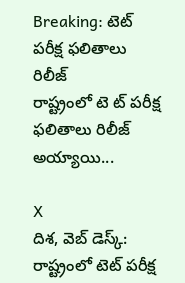Breaking: టెట్ పరీక్ష ఫలితాలు రిలీజ్
రాష్ట్రంలో టె ట్ పరీక్ష ఫలితాలు రిలీజ్ అయ్యాయి...

X
దిశ, వెబ్ డెస్క్: రాష్ట్రంలో టెట్ పరీక్ష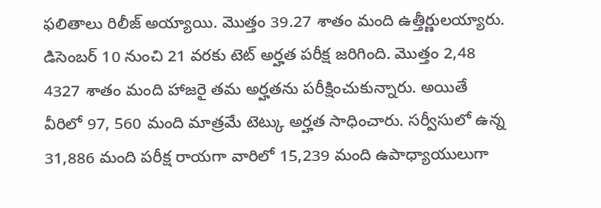ఫలితాలు రిలీజ్ అయ్యాయి. మొత్తం 39.27 శాతం మంది ఉత్తీర్ణులయ్యారు. డిసెంబర్ 10 నుంచి 21 వరకు టెట్ అర్హత పరీక్ష జరిగింది. మొత్తం 2,48 4327 శాతం మంది హాజరై తమ అర్హతను పరీక్షించుకున్నారు. అయితే వీరిలో 97, 560 మంది మాత్రమే టెట్కు అర్హత సాధించారు. సర్వీసులో ఉన్న 31,886 మంది పరీక్ష రాయగా వారిలో 15,239 మంది ఉపాధ్యాయులుగా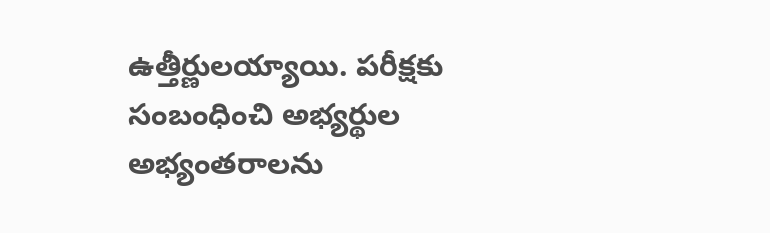ఉత్తీర్ణులయ్యాయి. పరీక్షకు సంబంధించి అభ్యర్థుల అభ్యంతరాలను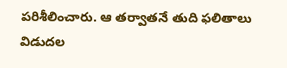పరిశీలించారు. ఆ తర్వాతనే తుది ఫలితాలు విడుదల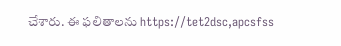చేశారు. ఈ ఫలితాలను https://tet2dsc,apcsfss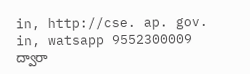in, http://cse. ap. gov. in, watsapp 9552300009 ద్వారా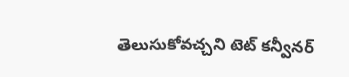తెలుసుకోవచ్చని టెట్ కన్వీనర్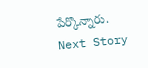పేర్కొన్నారు.
Next Story